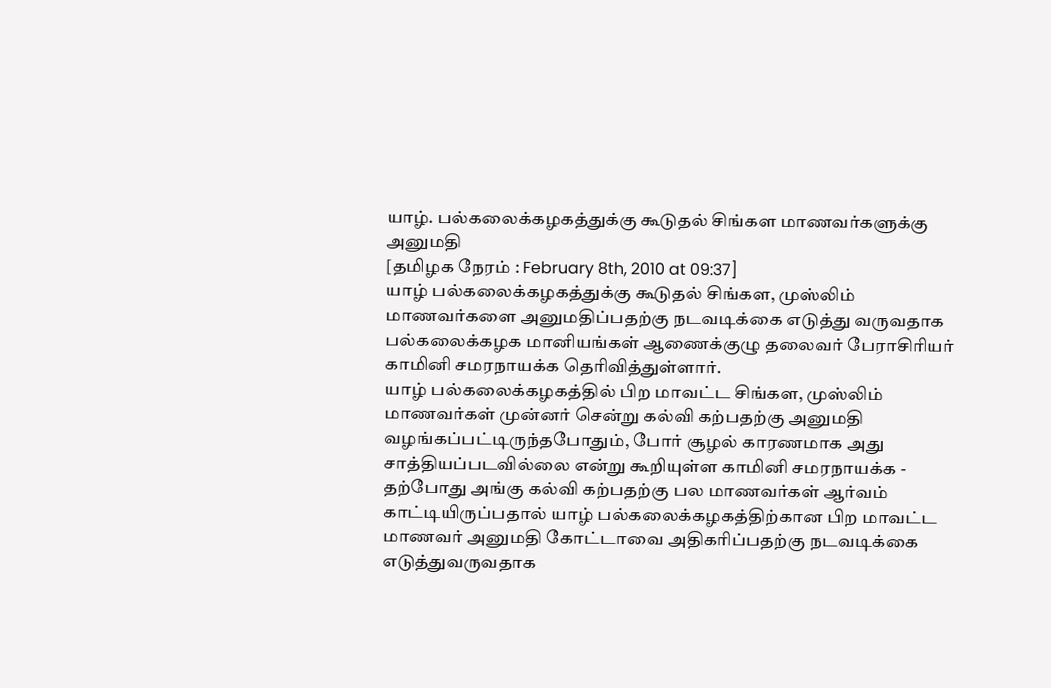யாழ். பல்கலைக்கழகத்துக்கு கூடுதல் சிங்கள மாணவர்களுக்கு அனுமதி
[தமிழக நேரம் : February 8th, 2010 at 09:37]
யாழ் பல்கலைக்கழகத்துக்கு கூடுதல் சிங்கள, முஸ்லிம் மாணவர்களை அனுமதிப்பதற்கு நடவடிக்கை எடுத்து வருவதாக பல்கலைக்கழக மானியங்கள் ஆணைக்குழு தலைவர் பேராசிரியர் காமினி சமரநாயக்க தெரிவித்துள்ளார்.
யாழ் பல்கலைக்கழகத்தில் பிற மாவட்ட சிங்கள, முஸ்லிம் மாணவர்கள் முன்னர் சென்று கல்வி கற்பதற்கு அனுமதி வழங்கப்பட்டிருந்தபோதும், போர் சூழல் காரணமாக அது சாத்தியப்படவில்லை என்று கூறியுள்ள காமினி சமரநாயக்க -
தற்போது அங்கு கல்வி கற்பதற்கு பல மாணவர்கள் ஆர்வம் காட்டியிருப்பதால் யாழ் பல்கலைக்கழகத்திற்கான பிற மாவட்ட மாணவர் அனுமதி கோட்டாவை அதிகரிப்பதற்கு நடவடிக்கை எடுத்துவருவதாக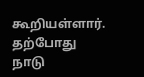கூறியள்ளார்.
தற்போது நாடு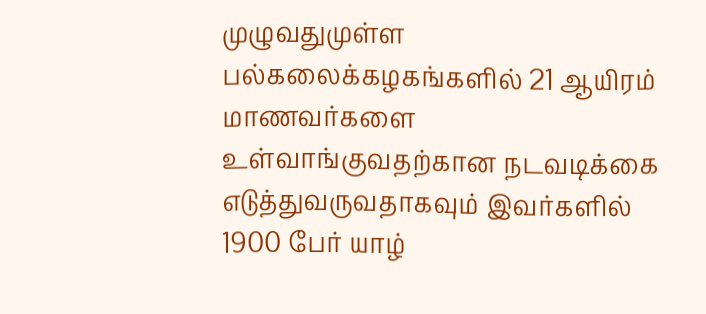முழுவதுமுள்ள பல்கலைக்கழகங்களில் 21 ஆயிரம் மாணவர்களை உள்வாங்குவதற்கான நடவடிக்கை எடுத்துவருவதாகவும் இவர்களில் 1900 பேர் யாழ்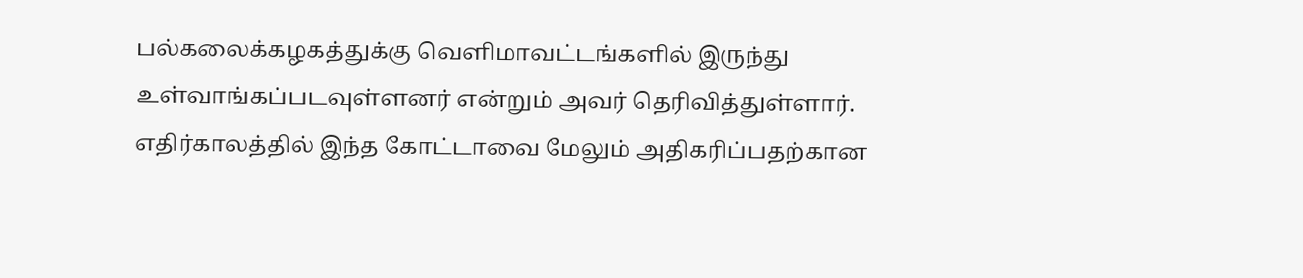பல்கலைக்கழகத்துக்கு வெளிமாவட்டங்களில் இருந்து உள்வாங்கப்படவுள்ளனர் என்றும் அவர் தெரிவித்துள்ளார்.
எதிர்காலத்தில் இந்த கோட்டாவை மேலும் அதிகரிப்பதற்கான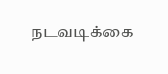நடவடிக்கை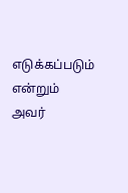எடுக்கப்படும் என்றும் அவர்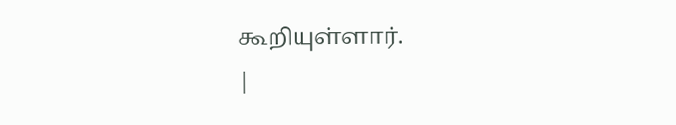கூறியுள்ளார்.
|